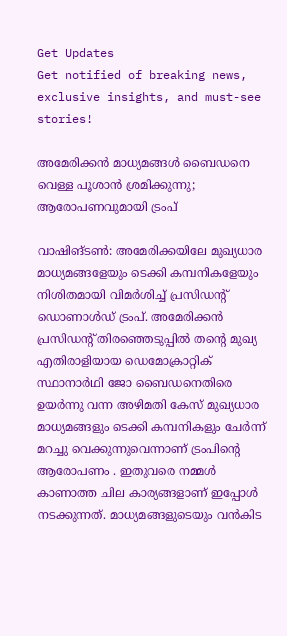Get Updates
Get notified of breaking news, exclusive insights, and must-see stories!

അമേരിക്കന്‍ മാധ്യമങ്ങള്‍ ബൈഡനെ വെള്ള പൂശാന്‍ ശ്രമിക്കുന്നു; ആരോപണവുമായി ട്രംപ്‌

വാഷിങ്‌ടണ്‍: അമേരിക്കയിലേ മുഖ്യധാര മാധ്യമങ്ങളേയും ടെക്കി കമ്പനികളേയും നിശിതമായി വിമര്‍ശിച്ച്‌ പ്രസിഡന്റ്‌ ഡൊണാള്‍ഡ്‌ ട്രംപ്‌. അമേരിക്കന്‍ പ്രസിഡന്റ്‌ തിരഞ്ഞെടുപ്പില്‍ തന്റെ മുഖ്യ എതിരാളിയായ ഡെമോക്രാറ്റിക്‌ സ്ഥാനാര്‍ഥി ജോ ബൈഡനെതിരെ ഉയര്‍ന്നു വന്ന അഴിമതി കേസ്‌ മുഖ്യധാര മാധ്യമങ്ങളും ടെക്കി കമ്പനികളും ചേര്‍ന്ന്‌ മറച്ചു വെക്കുന്നുവെന്നാണ്‌ ട്രംപിന്റെ ആരോപണം . ഇതുവരെ നമ്മള്‍ കാണാത്ത ചില കാര്യങ്ങളാണ്‌ ഇപ്പോള്‍ നടക്കുന്നത്‌. മാധ്യമങ്ങളുടെയും വന്‍കിട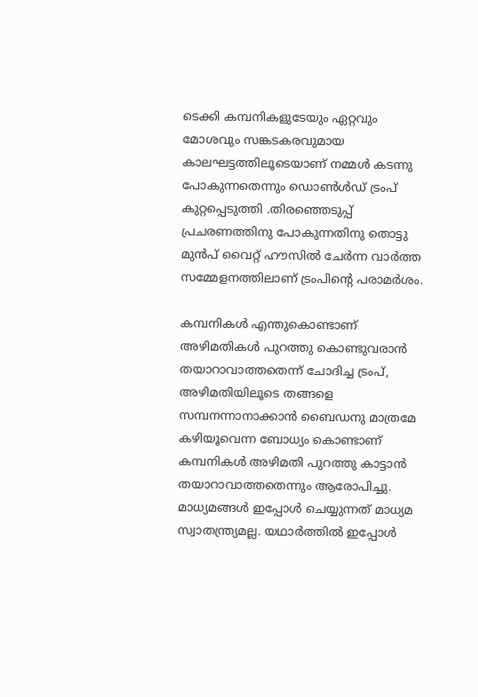ടെക്കി കമ്പനികളുടേയും ഏറ്റവും മോശവും സങ്കടകരവുമായ കാലഘട്ടത്തിലൂടെയാണ്‌ നമ്മള്‍ കടന്നു പോകുന്നതെന്നും ഡൊണ്‍ള്‍ഡ്‌ ട്രംപ്‌ കുറ്റപ്പെടുത്തി .തിരഞ്ഞെടുപ്പ്‌ പ്രചരണത്തിനു പോകുന്നതിനു തൊട്ടു മുന്‍പ്‌ വൈറ്റ്‌ ഹൗസില്‍ ചേര്‍ന്ന വാര്‍ത്ത സമ്മേളനത്തിലാണ്‌ ട്രംപിന്റെ പരാമര്‍ശം.

കമ്പനികള്‍ എന്തുകൊണ്ടാണ്‌ അഴിമതികള്‍ പുറത്തു കൊണ്ടുവരാന്‍ തയാറാവാത്തതെന്ന്‌ ചോദിച്ച ട്രംപ്‌, അഴിമതിയിലൂടെ തങ്ങളെ സമ്പനന്നാനാക്കാന്‍ ബൈഡനു മാത്രമേ കഴിയൂവെന്ന ബോധ്യം കൊണ്ടാണ്‌ കമ്പനികള്‍ അഴിമതി പുറത്തു കാട്ടാന്‍ തയാറാവാത്തതെന്നും ആരോപിച്ചു. മാധ്യമങ്ങള്‍ ഇപ്പോള്‍ ചെയ്യുന്നത്‌‌ മാധ്യമ സ്വാതന്ത്ര്യമല്ല. യഥാര്‍ത്തില്‍ ഇപ്പോള്‍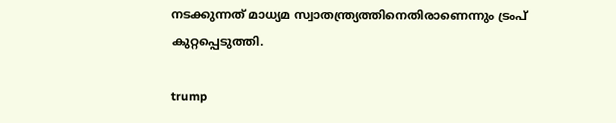നടക്കുന്നത്‌ മാധ്യമ സ്വാതന്ത്ര്യത്തിനെതിരാണെന്നും ട്രംപ്‌ കുറ്റപ്പെടുത്തി.

trump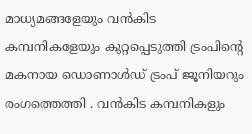മാധ്യമങ്ങളേയും വന്‍കിട കമ്പനികളേയും കുറ്റപ്പെടുത്തി ട്രംപിന്റെ മകനായ ഡൊണാള്‍ഡ്‌ ട്രംപ്‌ ജൂനിയറും രംഗത്തെത്തി . വന്‍കിട കമ്പനികളും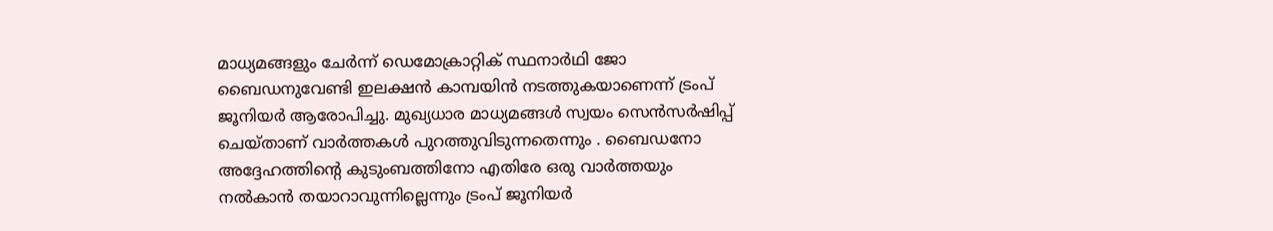മാധ്യമങ്ങളും ചേര്‍ന്ന്‌ ഡെമോക്രാറ്റിക്‌ സ്ഥനാര്‍ഥി ജോ ബൈഡനുവേണ്ടി ഇലക്ഷന്‍ കാമ്പയിന്‍ നടത്തുകയാണെന്ന്‌ ട്രംപ്‌ ജൂനിയര്‍ ആരോപിച്ചു. മുഖ്യധാര മാധ്യമങ്ങള്‍ സ്വയം സെന്‍സര്‍ഷിപ്പ്‌ ചെയ്‌താണ്‌ വാര്‍ത്തകള്‍ പുറത്തുവിടുന്നതെന്നും . ബൈഡനോ അദ്ദേഹത്തിന്റെ കുടുംബത്തിനോ എതിരേ ഒരു വാര്‍ത്തയും നല്‍കാന്‍ തയാറാവുന്നില്ലെന്നും ട്രംപ്‌ ജൂനിയര്‍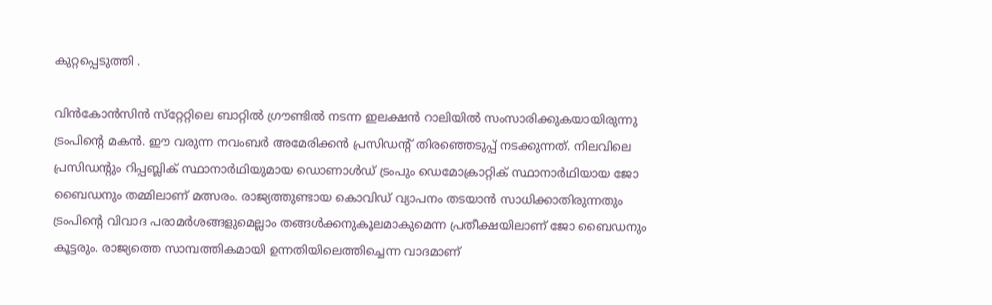കുറ്റപ്പെടുത്തി .

വിന്‍കോന്‍സിന്‍ സ്‌റ്റേറ്റിലെ ബാറ്റില്‍ ഗ്രൗണ്ടില്‍ നടന്ന ഇലക്ഷന്‍ റാലിയില്‍ സംസാരിക്കുകയായിരുന്നു ട്രംപിന്റെ മകന്‍. ഈ വരുന്ന നവംബര്‍ അമേരിക്കന്‍ പ്രസിഡന്റ്‌ തിരഞ്ഞെടുപ്പ്‌ നടക്കുന്നത്‌. നിലവിലെ പ്രസിഡന്റും റിപ്പബ്ലിക്‌ സ്ഥാനാര്‍ഥിയുമായ ഡൊണാള്‍ഡ്‌ ട്രംപും ഡെമോക്രാറ്റിക്‌ സ്ഥാനാര്‍ഥിയായ ജോ ബൈഡനും തമ്മിലാണ്‌ മത്സരം. രാജ്യത്തുണ്ടായ കൊവിഡ്‌ വ്യാപനം തടയാന്‍ സാധിക്കാതിരുന്നതും ട്രംപിന്റെ വിവാദ പരാമര്‍ശങ്ങളുമെല്ലാം തങ്ങള്‍ക്കനുകൂലമാകുമെന്ന പ്രതീക്ഷയിലാണ്‌ ജോ ബൈഡനും കൂട്ടരും. രാജ്യത്തെ സാമ്പത്തികമായി ഉന്നതിയിലെത്തിച്ചെന്ന വാദമാണ്‌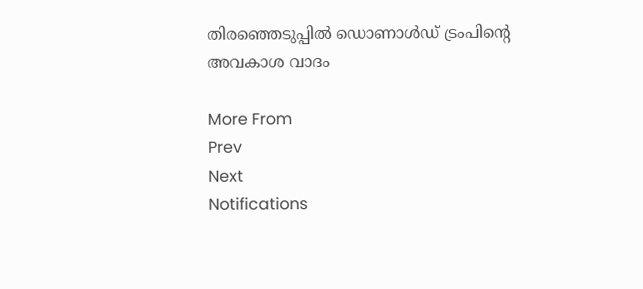തിരഞ്ഞെടുപ്പില്‍ ഡൊണാള്‍ഡ്‌ ട്രംപിന്റെ അവകാശ വാദം

More From
Prev
Next
Notifications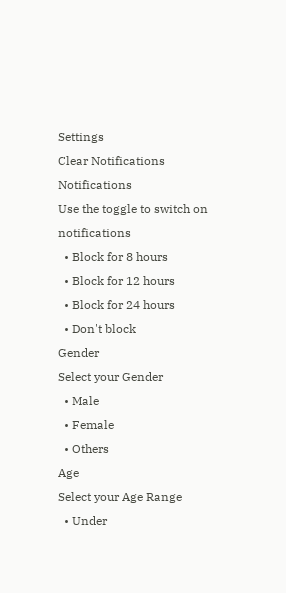Settings
Clear Notifications
Notifications
Use the toggle to switch on notifications
  • Block for 8 hours
  • Block for 12 hours
  • Block for 24 hours
  • Don't block
Gender
Select your Gender
  • Male
  • Female
  • Others
Age
Select your Age Range
  • Under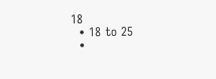18
  • 18 to 25
  •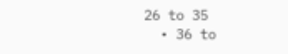26 to 35
  • 36 to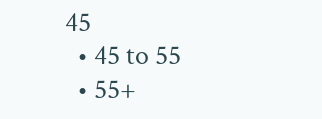45
  • 45 to 55
  • 55+